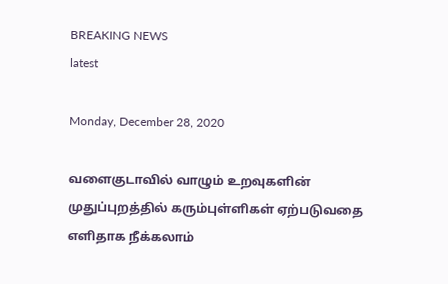BREAKING NEWS
latest

Monday, December 28, 2020

வளைகுடாவில் வாழும் உறவுகளின் முதுப்புறத்தில் கரும்புள்ளிகள் ஏற்படுவதை எளிதாக நீக்கலாம்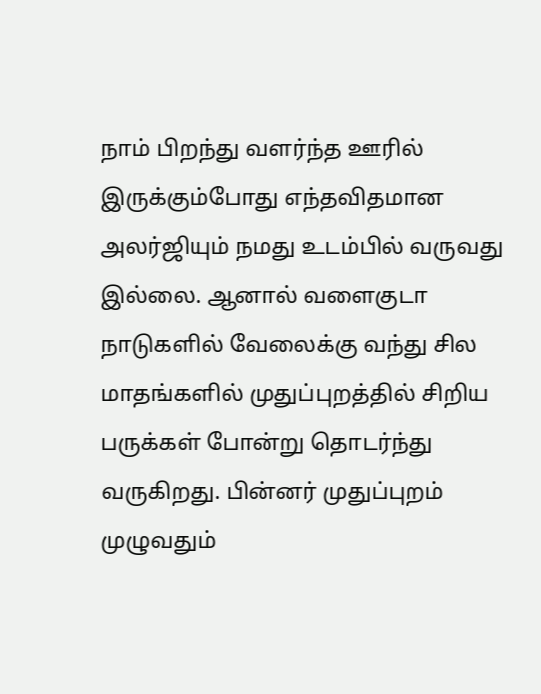நாம் பிறந்து வளர்ந்த ஊரில் இருக்கும்போது எந்தவிதமான அலர்ஜியும் நமது உடம்பில் வருவது இல்லை. ஆனால் வளைகுடா நாடுகளில் வேலைக்கு வந்து சில மாதங்களில் முதுப்புறத்தில் சிறிய பருக்கள் போன்று தொடர்ந்து வருகிறது. பின்னர் முதுப்புறம் முழுவதும்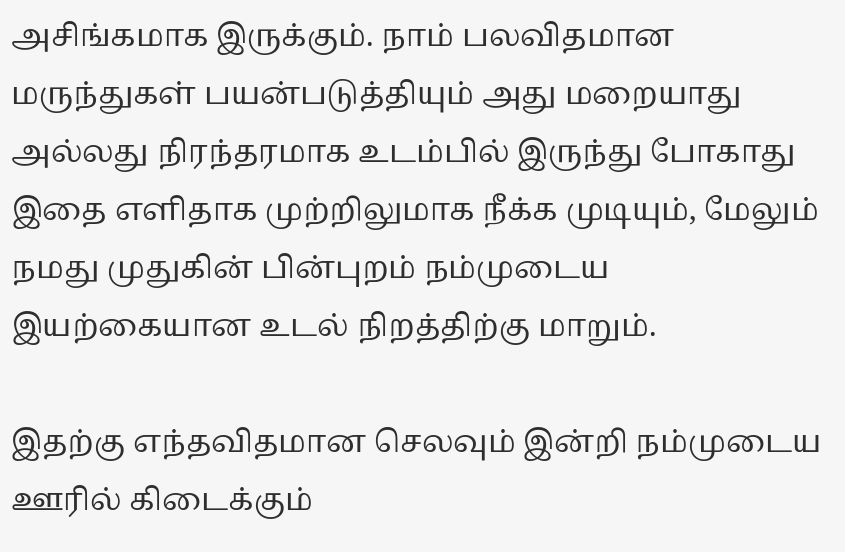அசிங்கமாக இருக்கும். நாம் பலவிதமான மருந்துகள் பயன்படுத்தியும் அது மறையாது அல்லது நிரந்தரமாக உடம்பில் இருந்து போகாது இதை எளிதாக முற்றிலுமாக நீக்க முடியும், மேலும் நமது முதுகின் பின்புறம் நம்முடைய இயற்கையான உடல் நிறத்திற்கு மாறும்.

இதற்கு எந்தவிதமான செலவும் இன்றி நம்முடைய ஊரில் கிடைக்கும்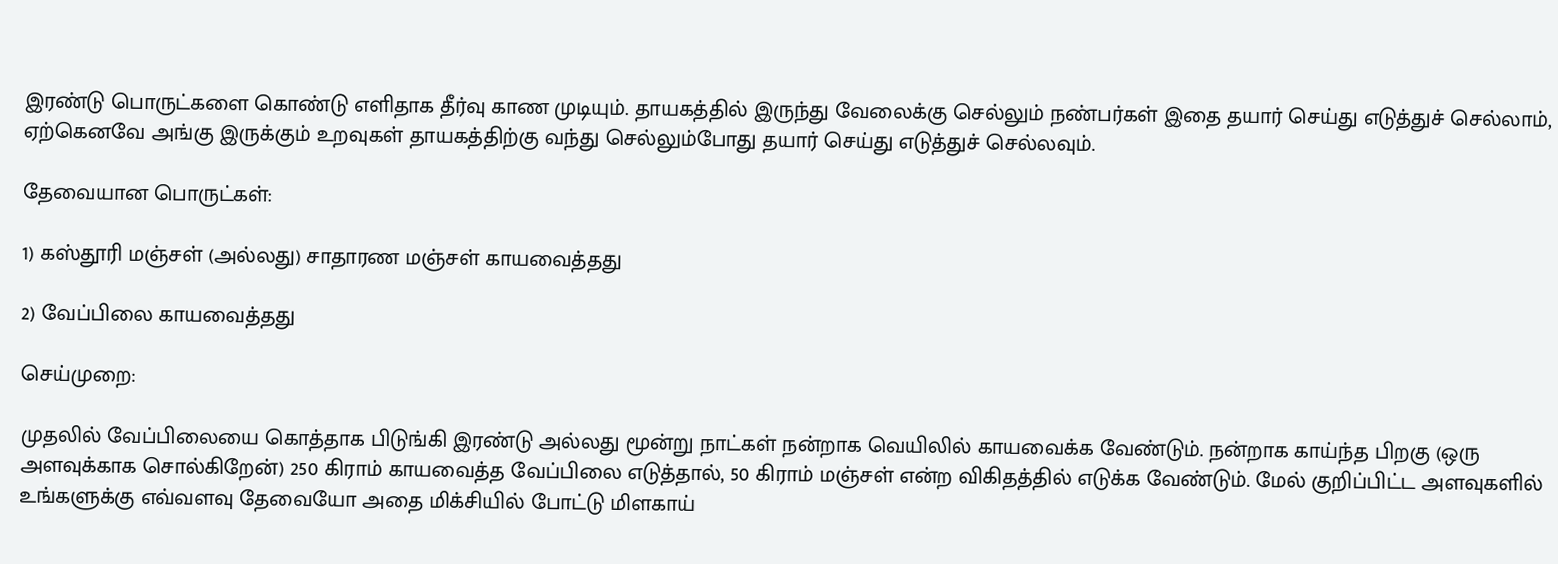இரண்டு பொருட்களை கொண்டு எளிதாக தீர்வு காண முடியும். தாயகத்தில் இருந்து வேலைக்கு செல்லும் நண்பர்கள் இதை தயார் செய்து எடுத்துச் செல்லாம், ஏற்கெனவே அங்கு இருக்கும் உறவுகள் தாயகத்திற்கு வந்து செல்லும்போது தயார் செய்து எடுத்துச் செல்லவும்.

தேவையான பொருட்கள்:

1) கஸ்தூரி மஞ்சள் (அல்லது) சாதாரண மஞ்சள் காயவைத்தது

2) வேப்பிலை காயவைத்தது

செய்முறை:

முதலில் வேப்பிலையை கொத்தாக பிடுங்கி இரண்டு அல்லது மூன்று நாட்கள் நன்றாக வெயிலில் காயவைக்க வேண்டும். நன்றாக காய்ந்த பிறகு (ஒரு அளவுக்காக சொல்கிறேன்) 250 கிராம் காயவைத்த வேப்பிலை எடுத்தால், 50 கிராம் மஞ்சள் என்ற விகிதத்தில் எடுக்க வேண்டும். மேல் குறிப்பிட்ட அளவுகளில் உங்களுக்கு எவ்வளவு தேவையோ அதை மிக்சியில் போட்டு மிளகாய்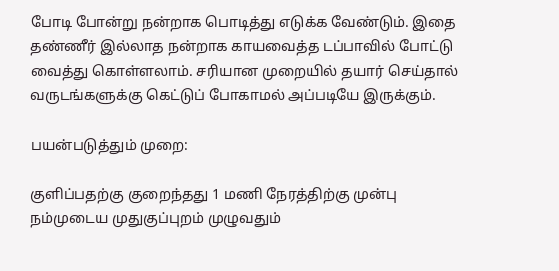போடி போன்று நன்றாக பொடித்து எடுக்க வேண்டும். இதை தண்ணீர் இல்லாத நன்றாக காயவைத்த டப்பாவில் போட்டு வைத்து கொள்ளலாம். சரியான முறையில் தயார் செய்தால் வருடங்களுக்கு கெட்டுப் போகாமல் அப்படியே இருக்கும்.

பயன்படுத்தும் முறை:

குளிப்பதற்கு குறைந்தது 1 மணி நேரத்திற்கு முன்பு நம்முடைய முதுகுப்புறம் முழுவதும்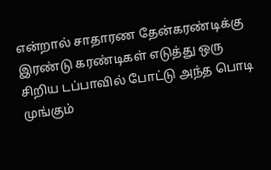என்றால் சாதாரண தேன்கரண்டிக்கு இரண்டு கரண்டிகள் எடுத்து ஒரு சிறிய டப்பாவில் போட்டு அந்த பொடி முங்கும்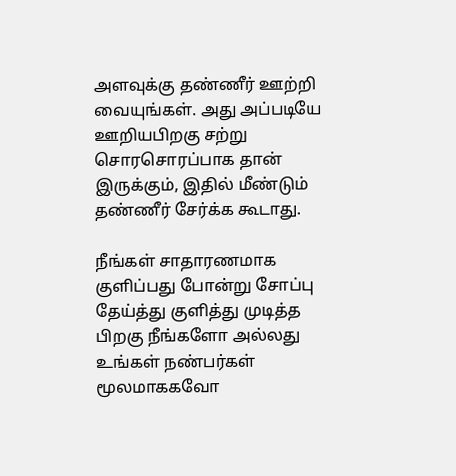அளவுக்கு தண்ணீர் ஊற்றி வையுங்கள். அது அப்படியே ஊறியபிறகு சற்று சொரசொரப்பாக தான் இருக்கும், இதில் மீண்டும் தண்ணீர் சேர்க்க கூடாது.

நீங்கள் சாதாரணமாக குளிப்பது போன்று சோப்பு தேய்த்து குளித்து முடித்த பிறகு நீங்களோ அல்லது உங்கள் நண்பர்கள் மூலமாககவோ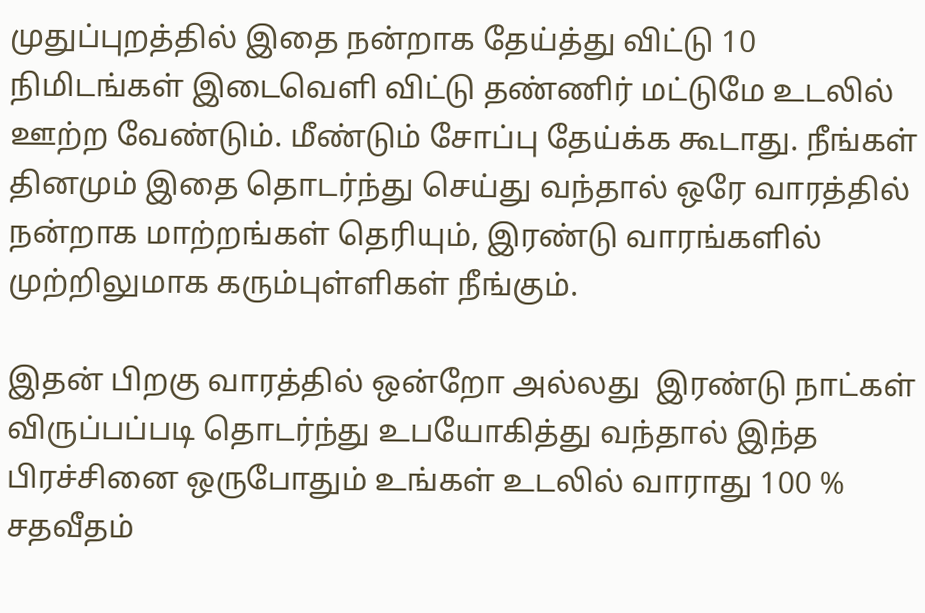முதுப்புறத்தில் இதை நன்றாக தேய்த்து விட்டு 10 நிமிடங்கள் இடைவெளி விட்டு தண்ணிர் மட்டுமே உடலில் ஊற்ற வேண்டும். மீண்டும் சோப்பு தேய்க்க கூடாது. நீங்கள் தினமும் இதை தொடர்ந்து செய்து வந்தால் ஒரே வாரத்தில் நன்றாக மாற்றங்கள் தெரியும், இரண்டு வாரங்களில் முற்றிலுமாக கரும்புள்ளிகள் நீங்கும்.

இதன் பிறகு வாரத்தில் ஒன்றோ அல்லது  இரண்டு நாட்கள் விருப்பப்படி தொடர்ந்து உபயோகித்து வந்தால் இந்த பிரச்சினை ஒருபோதும் உங்கள் உடலில் வாராது 100 % சதவீதம்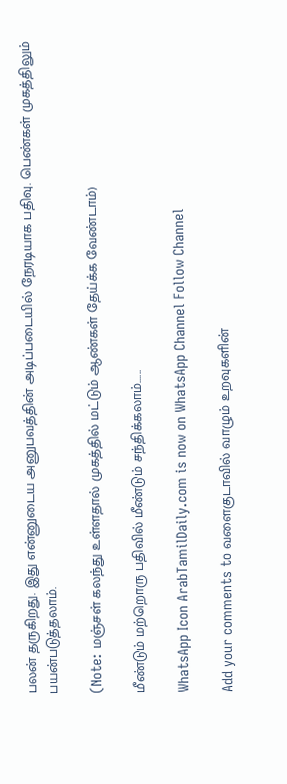பலன் தருகிறது. இது என்னுடைய அனுபவத்தின் அடிப்படையில் நேரடியாக பதிவு. பெண்கள் முகத்திலும் பயன்படுத்தலாம்.

(Note: மஞ்சள் கலந்து உள்ளதால் முகத்தில் மட்டும் ஆண்கள் தேய்க்க வேண்டாம்)

மீண்டும் மற்றொரு பதிவில் மீண்டும் சந்திக்கலாம்......

WhatsApp Icon ArabTamilDaily.com is now on WhatsApp Channel Follow Channel

Add your comments to வளைகுடாவில் வாழும் உறவுகளின்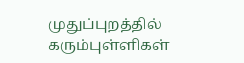முதுப்புறத்தில் கரும்புள்ளிகள்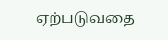ஏற்படுவதை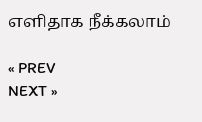எளிதாக நீக்கலாம்

« PREV
NEXT »